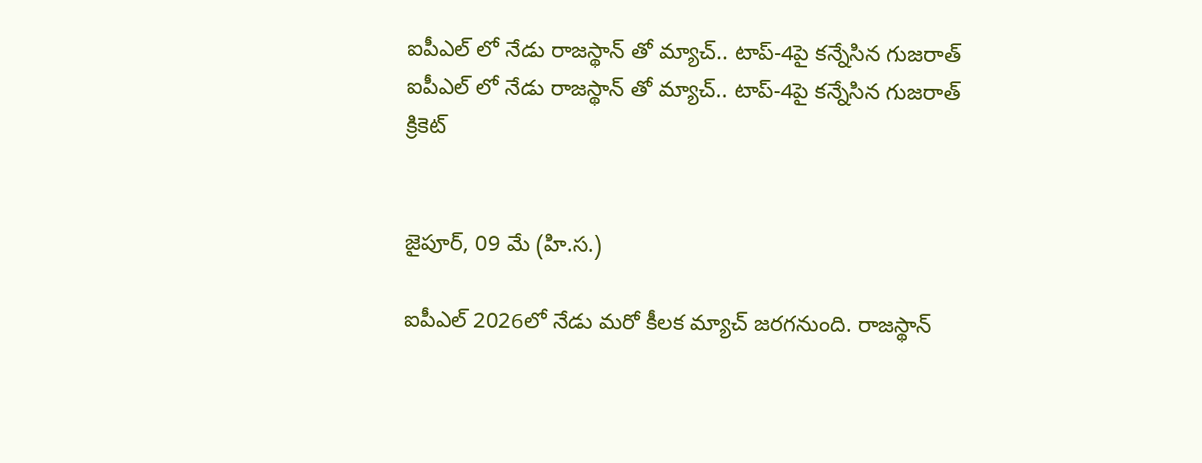ఐపీఎల్ లో నేడు రాజస్థాన్ తో మ్యాచ్.. టాప్-4పై కన్నేసిన గుజరాత్
ఐపీఎల్ లో నేడు రాజస్థాన్ తో మ్యాచ్.. టాప్-4పై కన్నేసిన గుజరాత్
క్రికెట్


జైపూర్, 09 మే (హి.స.)

ఐపీఎల్ 2026లో నేడు మరో కీలక మ్యాచ్ జరగనుంది. రాజస్థాన్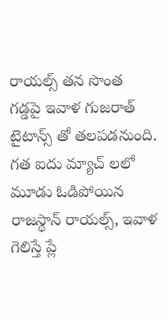రాయల్స్ తన సొంత గడ్డపై ఇవాళ గుజరాత్ టైటాన్స్ తో తలపడనుంది. గత ఐదు మ్యాచ్ లలో మూడు ఓడిపోయిన రాజస్థాన్ రాయల్స్, ఇవాళ గెలిస్తే ప్లే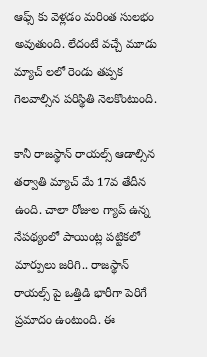ఆఫ్స్ కు వెళ్లడం మరింత సులభం అవుతుంది. లేదంటే వచ్చే మూడు మ్యాచ్ లలో రెండు తప్పక గెలవాల్సిన పరిస్థితి నెలకొంటుంది.

కానీ రాజస్థాన్ రాయల్స్ ఆడాల్సిన తర్వాతి మ్యాచ్ మే 17వ తేదీన ఉంది. చాలా రోజుల గ్యాప్ ఉన్న నేపథ్యంలో పాయింట్ల పట్టికలో మార్పులు జరిగి.. రాజస్థాన్ రాయల్స్ పై ఒత్తిడి భారీగా పెరిగే ప్రమాదం ఉంటుంది. ఈ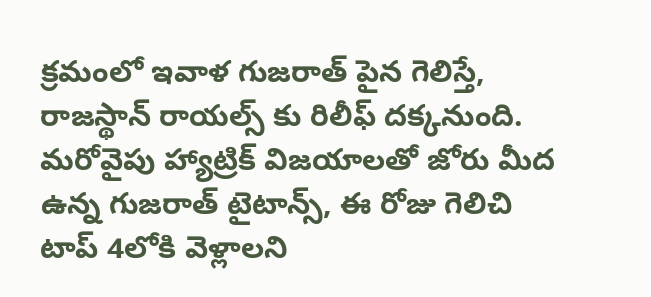క్రమంలో ఇవాళ గుజరాత్ పైన గెలిస్తే, రాజస్థాన్ రాయల్స్ కు రిలీఫ్ దక్కనుంది. మరోవైపు హ్యాట్రిక్ విజయాలతో జోరు మీద ఉన్న గుజరాత్ టైటాన్స్, ఈ రోజు గెలిచి టాప్ 4లోకి వెళ్లాలని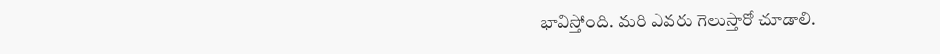భావిస్తోంది. మరి ఎవరు గెలుస్తారో చూడాలి.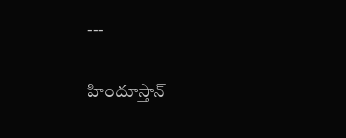---

హిందూస్తాన్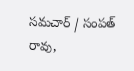సమచార్ / సంపత్ రావు,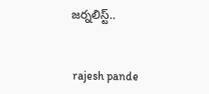జర్నలిస్ట్..


 rajesh pande